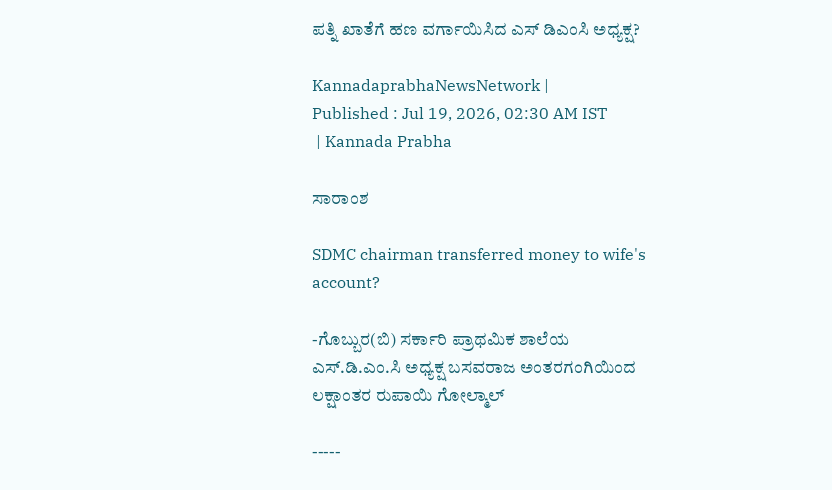ಪತ್ನಿ ಖಾತೆಗೆ ಹಣ ವರ್ಗಾಯಿಸಿದ ಎಸ್ ಡಿಎಂಸಿ ಅಧ್ಯಕ್ಷ?

KannadaprabhaNewsNetwork |
Published : Jul 19, 2026, 02:30 AM IST
 | Kannada Prabha

ಸಾರಾಂಶ

SDMC chairman transferred money to wife's account?

-ಗೊಬ್ಬುರ(ಬಿ) ಸರ್ಕಾರಿ ಪ್ರಾಥಮಿಕ ಶಾಲೆಯ ಎಸ್.ಡಿ.ಎಂ.ಸಿ ಅಧ್ಯಕ್ಷ ಬಸವರಾಜ ಅಂತರಗಂಗಿಯಿಂದ ಲಕ್ಷಾಂತರ ರುಪಾಯಿ ಗೋಲ್ಮಾಲ್

-----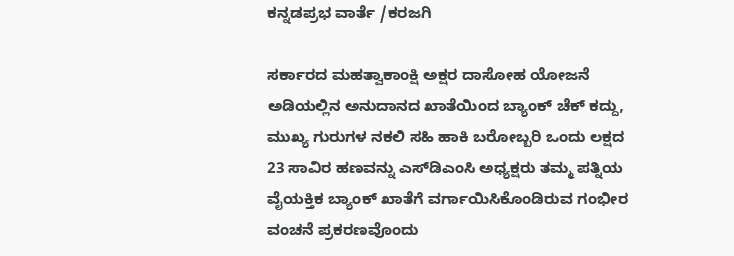ಕನ್ನಡಪ್ರಭ ವಾರ್ತೆ /ಕರಜಗಿ

ಸರ್ಕಾರದ ಮಹತ್ವಾಕಾಂಕ್ಷಿ ಅಕ್ಷರ ದಾಸೋಹ ಯೋಜನೆ ಅಡಿಯಲ್ಲಿನ ಅನುದಾನದ ಖಾತೆಯಿಂದ ಬ್ಯಾಂಕ್ ಚೆಕ್ ಕದ್ದು, ಮುಖ್ಯ ಗುರುಗಳ ನಕಲಿ ಸಹಿ ಹಾಕಿ ಬರೋಬ್ಬರಿ ಒಂದು ಲಕ್ಷದ 23 ಸಾವಿರ ಹಣವನ್ನು ಎಸ್‌ಡಿಎಂಸಿ ಅಧ್ಯಕ್ಷರು ತಮ್ಮ ಪತ್ನಿಯ ವೈಯಕ್ತಿಕ ಬ್ಯಾಂಕ್ ಖಾತೆಗೆ ವರ್ಗಾಯಿಸಿಕೊಂಡಿರುವ ಗಂಭೀರ ವಂಚನೆ ಪ್ರಕರಣವೊಂದು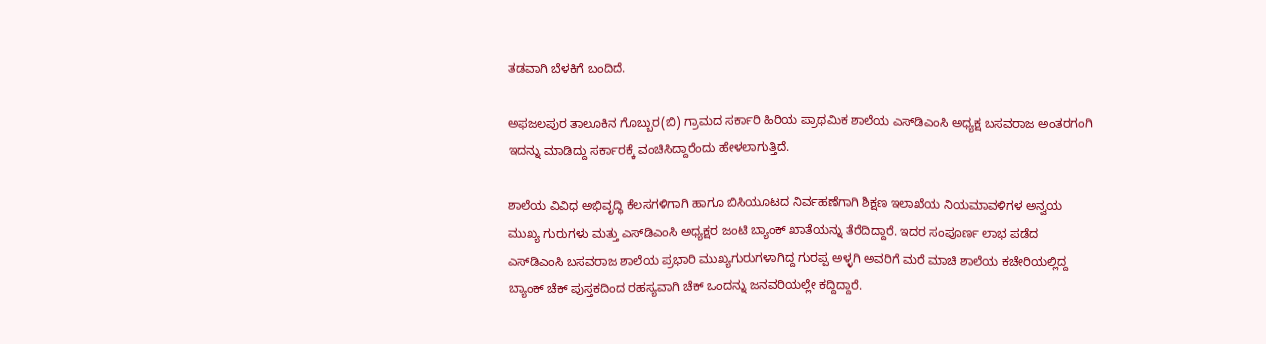ತಡವಾಗಿ ಬೆಳಕಿಗೆ ಬಂದಿದೆ.

ಅಫಜಲಪುರ ತಾಲೂಕಿನ ಗೊಬ್ಬುರ(ಬಿ) ಗ್ರಾಮದ ಸರ್ಕಾರಿ ಹಿರಿಯ ಪ್ರಾಥಮಿಕ ಶಾಲೆಯ ಎಸ್‌ಡಿಎಂಸಿ ಅಧ್ಯಕ್ಷ ಬಸವರಾಜ ಅಂತರಗಂಗಿ ಇದನ್ನು ಮಾಡಿದ್ದು ಸರ್ಕಾರಕ್ಕೆ ವಂಚಿಸಿದ್ದಾರೆಂದು ಹೇಳಲಾಗುತ್ತಿದೆ.

ಶಾಲೆಯ ವಿವಿಧ ಅಭಿವೃದ್ಧಿ ಕೆಲಸಗಳಿಗಾಗಿ ಹಾಗೂ ಬಿಸಿಯೂಟದ ನಿರ್ವಹಣೆಗಾಗಿ ಶಿಕ್ಷಣ ಇಲಾಖೆಯ ನಿಯಮಾವಳಿಗಳ ಅನ್ವಯ ಮುಖ್ಯ ಗುರುಗಳು ಮತ್ತು ಎಸ್‌ಡಿಎಂಸಿ ಅಧ್ಯಕ್ಷರ ಜಂಟಿ ಬ್ಯಾಂಕ್ ಖಾತೆಯನ್ನು ತೆರೆದಿದ್ದಾರೆ. ಇದರ ಸಂಪೂರ್ಣ ಲಾಭ ಪಡೆದ ಎಸ್‌ಡಿಎಂಸಿ ಬಸವರಾಜ ಶಾಲೆಯ ಪ್ರಭಾರಿ ಮುಖ್ಯಗುರುಗಳಾಗಿದ್ದ ಗುರಪ್ಪ ಅಳ್ಳಗಿ ಅವರಿಗೆ ಮರೆ ಮಾಚಿ ಶಾಲೆಯ ಕಚೇರಿಯಲ್ಲಿದ್ದ ಬ್ಯಾಂಕ್ ಚೆಕ್ ಪುಸ್ತಕದಿಂದ ರಹಸ್ಯವಾಗಿ ಚೆಕ್ ಒಂದನ್ನು ಜನವರಿಯಲ್ಲೇ ಕದ್ದಿದ್ದಾರೆ.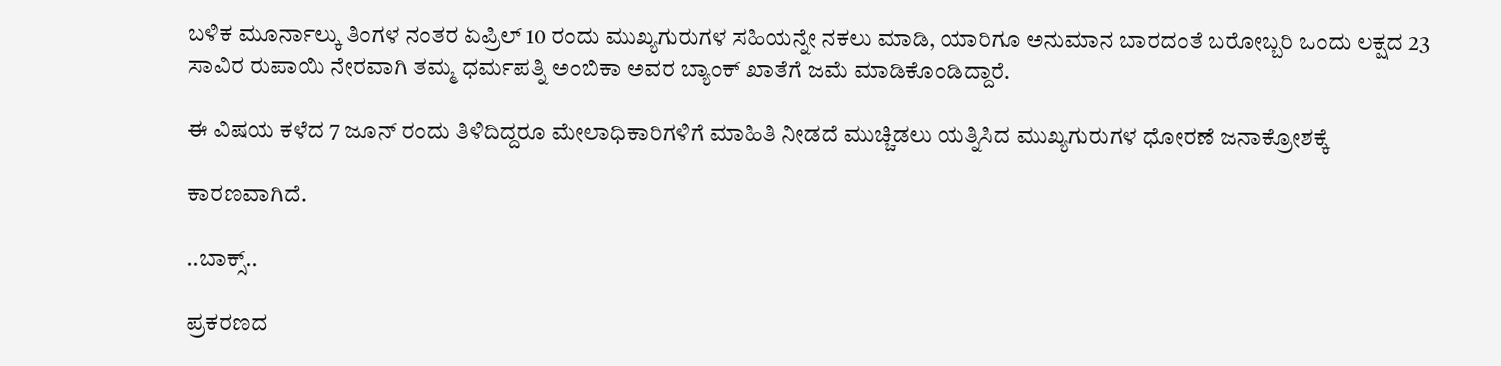ಬಳಿಕ ಮೂರ್ನಾಲ್ಕು ತಿಂಗಳ ನಂತರ ಏಪ್ರಿಲ್ 10 ರಂದು ಮುಖ್ಯಗುರುಗಳ ಸಹಿಯನ್ನೇ ನಕಲು ಮಾಡಿ, ಯಾರಿಗೂ ಅನುಮಾನ ಬಾರದಂತೆ ಬರೋಬ್ಬರಿ ಒಂದು ಲಕ್ಷದ 23 ಸಾವಿರ ರುಪಾಯಿ ನೇರವಾಗಿ ತಮ್ಮ ಧರ್ಮಪತ್ನಿ ಅಂಬಿಕಾ ಅವರ ಬ್ಯಾಂಕ್ ಖಾತೆಗೆ ಜಮೆ ಮಾಡಿಕೊಂಡಿದ್ದಾರೆ.

ಈ ವಿಷಯ ಕಳೆದ 7 ಜೂನ್ ರಂದು ತಿಳಿದಿದ್ದರೂ ಮೇಲಾಧಿಕಾರಿಗಳಿಗೆ ಮಾಹಿತಿ ನೀಡದೆ ಮುಚ್ಚಿಡಲು ಯತ್ನಿಸಿದ ಮುಖ್ಯಗುರುಗಳ ಧೋರಣೆ ಜನಾಕ್ರೋಶಕ್ಕೆ

ಕಾರಣವಾಗಿದೆ.

..ಬಾಕ್ಸ್..

ಪ್ರಕರಣದ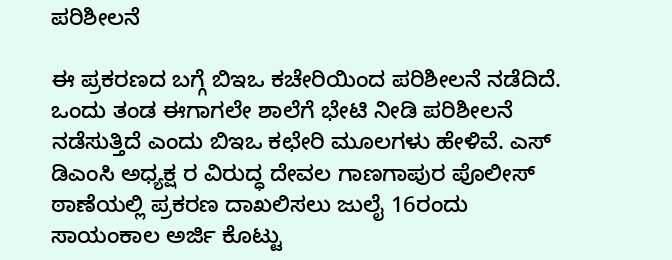ಪರಿಶೀಲನೆ

ಈ ಪ್ರಕರಣದ ಬಗ್ಗೆ ಬಿಇಒ ಕಚೇರಿಯಿಂದ ಪರಿಶೀಲನೆ ನಡೆದಿದೆ. ಒಂದು ತಂಡ ಈಗಾಗಲೇ ಶಾಲೆಗೆ ಭೇಟಿ ನೀಡಿ ಪರಿಶೀಲನೆ ನಡೆಸುತ್ತಿದೆ ಎಂದು ಬಿಇಒ ಕಛೇರಿ ಮೂಲಗಳು ಹೇಳಿವೆ. ಎಸ್ ಡಿಎಂಸಿ ಅಧ್ಯಕ್ಷ ರ ವಿರುದ್ಧ ದೇವಲ ಗಾಣಗಾಪುರ ಪೊಲೀಸ್ ಠಾಣೆಯಲ್ಲಿ ಪ್ರಕರಣ ದಾಖಲಿಸಲು ಜುಲೈ 16ರಂದು ಸಾಯಂಕಾಲ ಅರ್ಜಿ ಕೊಟ್ಟು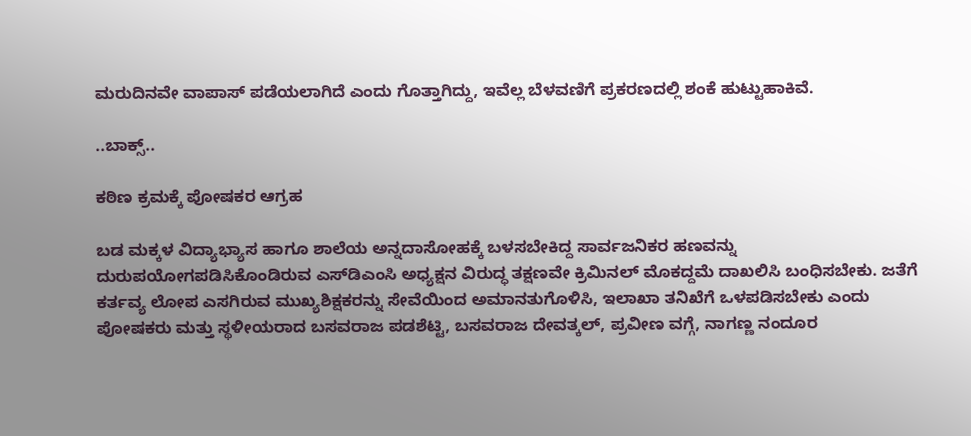ಮರುದಿನವೇ ವಾಪಾಸ್ ಪಡೆಯಲಾಗಿದೆ ಎಂದು ಗೊತ್ತಾಗಿದ್ದು, ಇವೆಲ್ಲ ಬೆಳವಣಿಗೆ ಪ್ರಕರಣದಲ್ಲಿ ಶಂಕೆ ಹುಟ್ಟುಹಾಕಿವೆ.

..ಬಾಕ್ಸ್..

ಕಠಿಣ ಕ್ರಮಕ್ಕೆ ಪೋಷಕರ ಆಗ್ರಹ

ಬಡ ಮಕ್ಕಳ ವಿದ್ಯಾಭ್ಯಾಸ ಹಾಗೂ ಶಾಲೆಯ ಅನ್ನದಾಸೋಹಕ್ಕೆ ಬಳಸಬೇಕಿದ್ದ ಸಾರ್ವಜನಿಕರ ಹಣವನ್ನು ದುರುಪಯೋಗಪಡಿಸಿಕೊಂಡಿರುವ ಎಸ್‌ಡಿಎಂಸಿ ಅಧ್ಯಕ್ಷನ ವಿರುದ್ಧ ತಕ್ಷಣವೇ ಕ್ರಿಮಿನಲ್ ಮೊಕದ್ದಮೆ ದಾಖಲಿಸಿ ಬಂಧಿಸಬೇಕು. ಜತೆಗೆ ಕರ್ತವ್ಯ ಲೋಪ ಎಸಗಿರುವ ಮುಖ್ಯಶಿಕ್ಷಕರನ್ನು ಸೇವೆಯಿಂದ ಅಮಾನತುಗೊಳಿಸಿ, ಇಲಾಖಾ ತನಿಖೆಗೆ ಒಳಪಡಿಸಬೇಕು ಎಂದು ಪೋಷಕರು ಮತ್ತು ಸ್ಥಳೀಯರಾದ ಬಸವರಾಜ ಪಡಶೆಟ್ಟಿ, ಬಸವರಾಜ ದೇವತ್ಕಲ್, ಪ್ರವೀಣ ವಗ್ಗೆ, ನಾಗಣ್ಣ ನಂದೂರ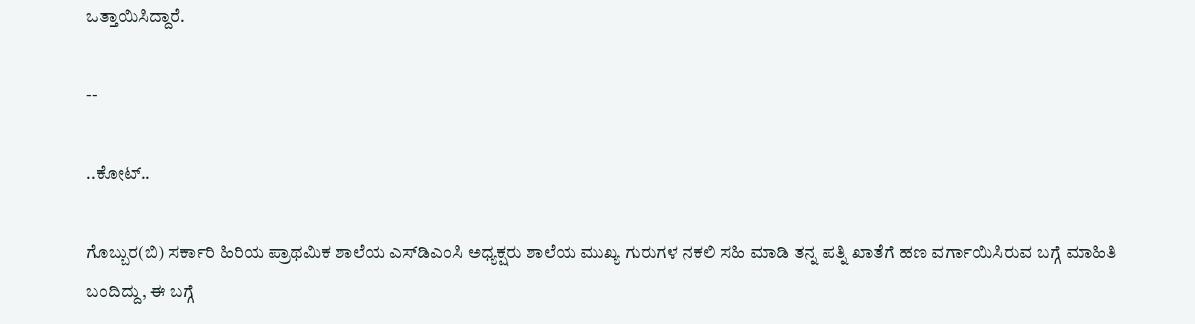ಒತ್ತಾಯಿಸಿದ್ದಾರೆ.

--

..ಕೋಟ್..

ಗೊಬ್ಬುರ(ಬಿ) ಸರ್ಕಾರಿ ಹಿರಿಯ ಪ್ರಾಥಮಿಕ ಶಾಲೆಯ ಎಸ್‌ಡಿಎಂಸಿ ಅಧ್ಯಕ್ಷರು ಶಾಲೆಯ ಮುಖ್ಯ ಗುರುಗಳ ನಕಲಿ ಸಹಿ ಮಾಡಿ ತನ್ನ ಪತ್ನಿ ಖಾತೆಗೆ ಹಣ ವರ್ಗಾಯಿಸಿರುವ ಬಗ್ಗೆ ಮಾಹಿತಿ ಬಂದಿದ್ದು, ಈ ಬಗ್ಗೆ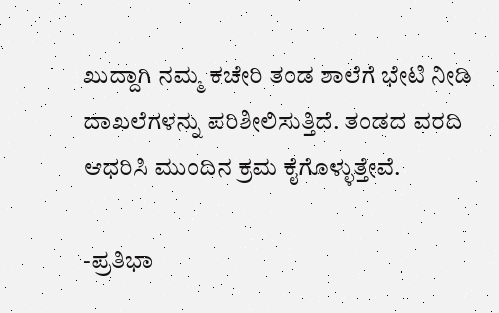ಖುದ್ದಾಗಿ ನಮ್ಮ ಕಚೇರಿ ತಂಡ ಶಾಲೆಗೆ ಭೇಟಿ ನೀಡಿ ದಾಖಲೆಗಳನ್ನು ಪರಿಶೀಲಿಸುತ್ತಿದೆ. ತಂಡದ ವರದಿ ಆಧರಿಸಿ ಮುಂದಿನ ಕ್ರಮ ಕೈಗೊಳ್ಳುತ್ತೇವೆ.

-ಪ್ರತಿಭಾ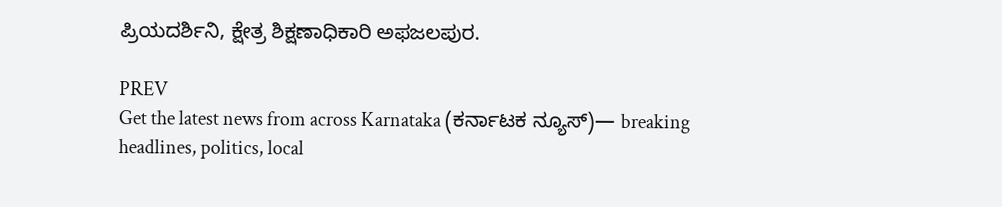ಪ್ರಿಯದರ್ಶಿನಿ, ಕ್ಷೇತ್ರ ಶಿಕ್ಷಣಾಧಿಕಾರಿ ಅಫಜಲಪುರ.

PREV
Get the latest news from across Karnataka (ಕರ್ನಾಟಕ ನ್ಯೂಸ್)— breaking headlines, politics, local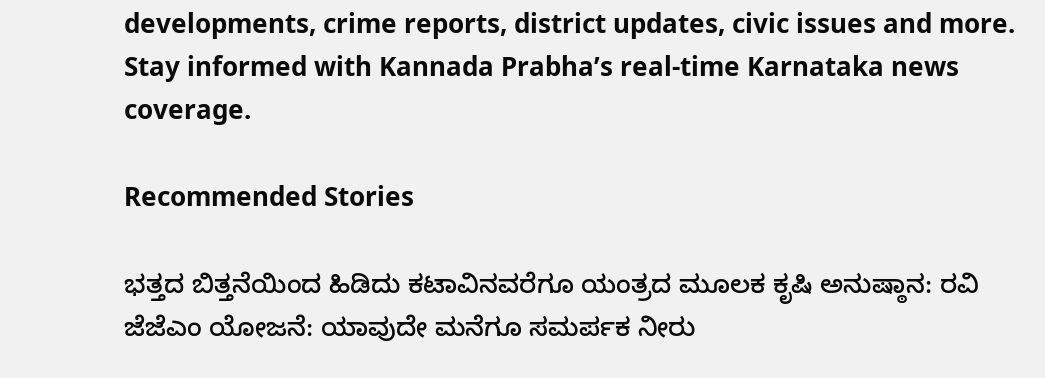developments, crime reports, district updates, civic issues and more. Stay informed with Kannada Prabha’s real‑time Karnataka news coverage.

Recommended Stories

ಭತ್ತದ ಬಿತ್ತನೆಯಿಂದ ಹಿಡಿದು ಕಟಾವಿನವರೆಗೂ ಯಂತ್ರದ ಮೂಲಕ ಕೃಷಿ ಅನುಷ್ಠಾನ: ರವಿ
ಜೆಜೆಎಂ ಯೋಜನೆ: ಯಾವುದೇ ಮನೆಗೂ ಸಮರ್ಪಕ ನೀರು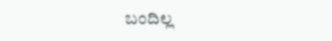ಬಂದಿಲ್ಲ